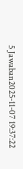5 Jawaban2025-11-07 19:37:22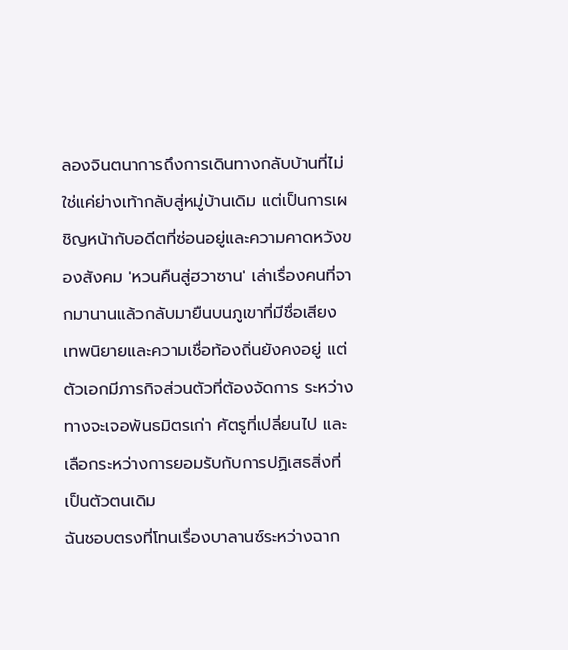ลองจินตนาการถึงการเดินทางกลับบ้านที่ไม่ใช่แค่ย่างเท้ากลับสู่หมู่บ้านเดิม แต่เป็นการเผชิญหน้ากับอดีตที่ซ่อนอยู่และความคาดหวังของสังคม 'หวนคืนสู่ฮวาซาน' เล่าเรื่องคนที่จากมานานแล้วกลับมายืนบนภูเขาที่มีชื่อเสียง เทพนิยายและความเชื่อท้องถิ่นยังคงอยู่ แต่ตัวเอกมีภารกิจส่วนตัวที่ต้องจัดการ ระหว่างทางจะเจอพันธมิตรเก่า ศัตรูที่เปลี่ยนไป และเลือกระหว่างการยอมรับกับการปฏิเสธสิ่งที่เป็นตัวตนเดิม
ฉันชอบตรงที่โทนเรื่องบาลานซ์ระหว่างฉาก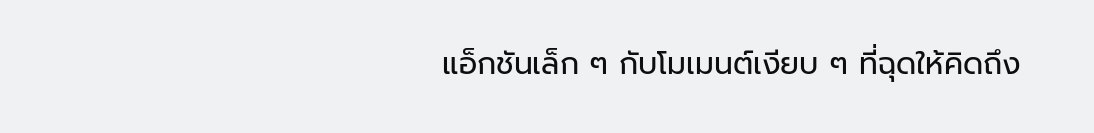แอ็กชันเล็ก ๆ กับโมเมนต์เงียบ ๆ ที่ฉุดให้คิดถึง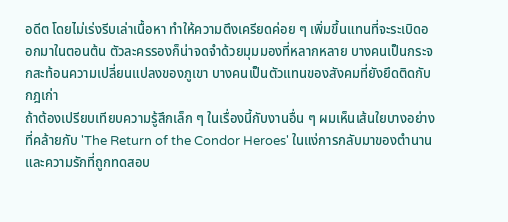อดีต โดยไม่เร่งรีบเล่าเนื้อหา ทำให้ความตึงเครียดค่อย ๆ เพิ่มขึ้นแทนที่จะระเบิดออกมาในตอนต้น ตัวละครรองก็น่าจดจำด้วยมุมมองที่หลากหลาย บางคนเป็นกระจกสะท้อนความเปลี่ยนแปลงของภูเขา บางคนเป็นตัวแทนของสังคมที่ยังยึดติดกับกฎเก่า
ถ้าต้องเปรียบเทียบความรู้สึกเล็ก ๆ ในเรื่องนี้กับงานอื่น ๆ ผมเห็นเส้นใยบางอย่างที่คล้ายกับ 'The Return of the Condor Heroes' ในแง่การกลับมาของตำนานและความรักที่ถูกทดสอบ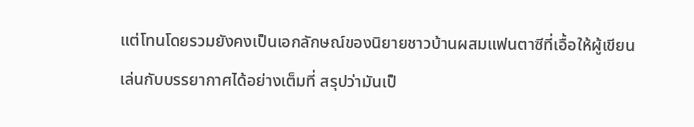แต่โทนโดยรวมยังคงเป็นเอกลักษณ์ของนิยายชาวบ้านผสมแฟนตาซีที่เอื้อให้ผู้เขียนเล่นกับบรรยากาศได้อย่างเต็มที่ สรุปว่ามันเป็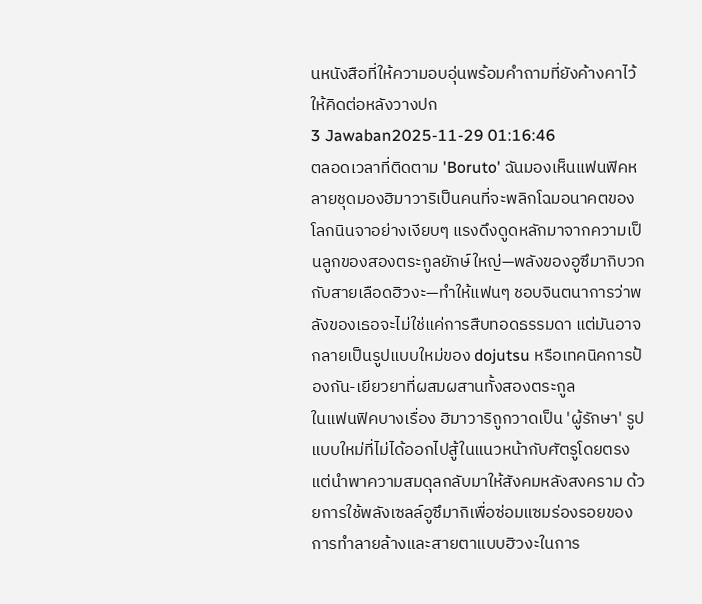นหนังสือที่ให้ความอบอุ่นพร้อมคำถามที่ยังค้างคาไว้ให้คิดต่อหลังวางปก
3 Jawaban2025-11-29 01:16:46
ตลอดเวลาที่ติดตาม 'Boruto' ฉันมองเห็นแฟนฟิคหลายชุดมองฮิมาวาริเป็นคนที่จะพลิกโฉมอนาคตของโลกนินจาอย่างเงียบๆ แรงดึงดูดหลักมาจากความเป็นลูกของสองตระกูลยักษ์ใหญ่—พลังของอูซึมากิบวกกับสายเลือดฮิวงะ—ทำให้แฟนๆ ชอบจินตนาการว่าพลังของเธอจะไม่ใช่แค่การสืบทอดธรรมดา แต่มันอาจกลายเป็นรูปแบบใหม่ของ dojutsu หรือเทคนิคการป้องกัน-เยียวยาที่ผสมผสานทั้งสองตระกูล
ในแฟนฟิคบางเรื่อง ฮิมาวาริถูกวาดเป็น 'ผู้รักษา' รูปแบบใหม่ที่ไม่ได้ออกไปสู้ในแนวหน้ากับศัตรูโดยตรง แต่นำพาความสมดุลกลับมาให้สังคมหลังสงคราม ด้วยการใช้พลังเซลล์อูซึมากิเพื่อซ่อมแซมร่องรอยของการทำลายล้างและสายตาแบบฮิวงะในการ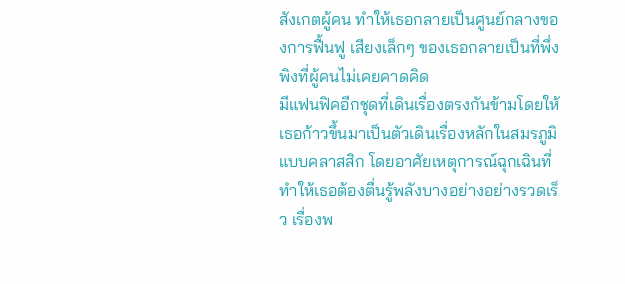สังเกตผู้คน ทำให้เธอกลายเป็นศูนย์กลางของการฟื้นฟู เสียงเล็กๆ ของเธอกลายเป็นที่พึ่งพิงที่ผู้คนไม่เคยคาดคิด
มีแฟนฟิคอีกชุดที่เดินเรื่องตรงกันข้ามโดยให้เธอก้าวขึ้นมาเป็นตัวเดินเรื่องหลักในสมรภูมิแบบคลาสสิก โดยอาศัยเหตุการณ์ฉุกเฉินที่ทำให้เธอต้องตื่นรู้พลังบางอย่างอย่างรวดเร็ว เรื่องพ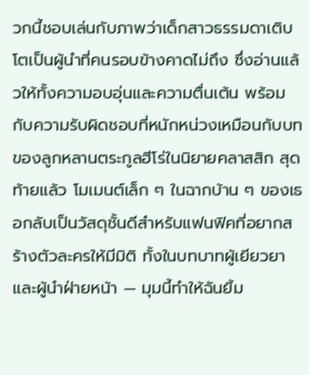วกนี้ชอบเล่นกับภาพว่าเด็กสาวธรรมดาเติบโตเป็นผู้นำที่คนรอบข้างคาดไม่ถึง ซึ่งอ่านแล้วให้ทั้งความอบอุ่นและความตื่นเต้น พร้อมกับความรับผิดชอบที่หนักหน่วงเหมือนกับบทของลูกหลานตระกูลฮีโร่ในนิยายคลาสสิก สุดท้ายแล้ว โมเมนต์เล็ก ๆ ในฉากบ้าน ๆ ของเธอกลับเป็นวัสดุชั้นดีสำหรับแฟนฟิคที่อยากสร้างตัวละครให้มีมิติ ทั้งในบทบาทผู้เยียวยาและผู้นำฝ่ายหน้า — มุมนี้ทำให้ฉันยิ้ม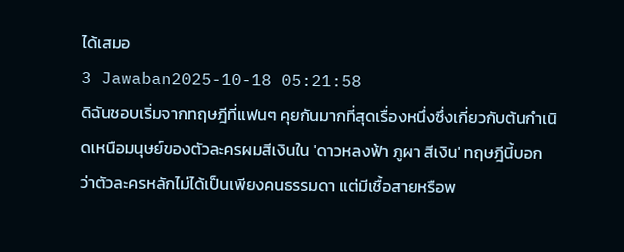ได้เสมอ
3 Jawaban2025-10-18 05:21:58
ดิฉันชอบเริ่มจากทฤษฎีที่แฟนๆ คุยกันมากที่สุดเรื่องหนึ่งซึ่งเกี่ยวกับต้นกำเนิดเหนือมนุษย์ของตัวละครผมสีเงินใน 'ดาวหลงฟ้า ภูผา สีเงิน' ทฤษฎีนี้บอกว่าตัวละครหลักไม่ได้เป็นเพียงคนธรรมดา แต่มีเชื้อสายหรือพ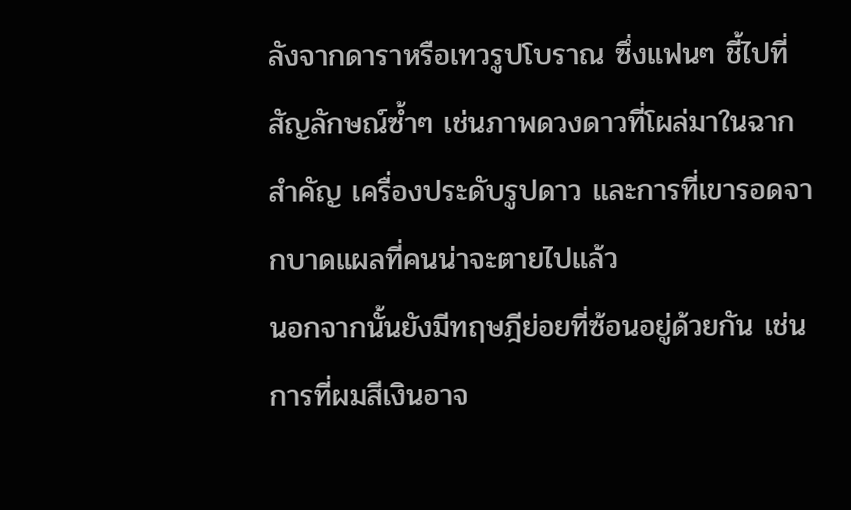ลังจากดาราหรือเทวรูปโบราณ ซึ่งแฟนๆ ชี้ไปที่สัญลักษณ์ซ้ำๆ เช่นภาพดวงดาวที่โผล่มาในฉากสำคัญ เครื่องประดับรูปดาว และการที่เขารอดจากบาดแผลที่คนน่าจะตายไปแล้ว
นอกจากนั้นยังมีทฤษฎีย่อยที่ซ้อนอยู่ด้วยกัน เช่นการที่ผมสีเงินอาจ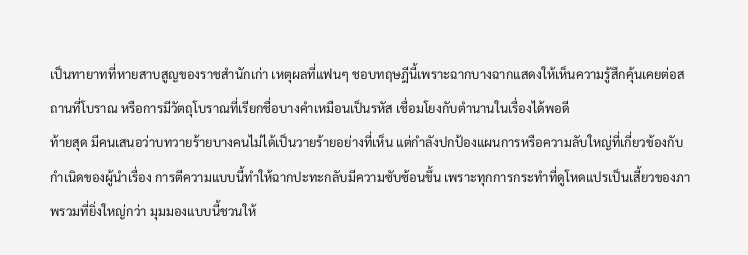เป็นทายาทที่หายสาบสูญของราชสำนักเก่า เหตุผลที่แฟนๆ ชอบทฤษฎีนี้เพราะฉากบางฉากแสดงให้เห็นความรู้สึกคุ้นเคยต่อสถานที่โบราณ หรือการมีวัตถุโบราณที่เรียกชื่อบางคำเหมือนเป็นรหัส เชื่อมโยงกับตำนานในเรื่องได้พอดี
ท้ายสุด มีคนเสนอว่าบทวายร้ายบางคนไม่ได้เป็นวายร้ายอย่างที่เห็น แต่กำลังปกป้องแผนการหรือความลับใหญ่ที่เกี่ยวข้องกับกำเนิดของผู้นำเรื่อง การตีความแบบนี้ทำให้ฉากปะทะกลับมีความซับซ้อนขึ้น เพราะทุกการกระทำที่ดูโหดแปรเป็นเสี้ยวของภาพรวมที่ยิ่งใหญ่กว่า มุมมองแบบนี้ชวนให้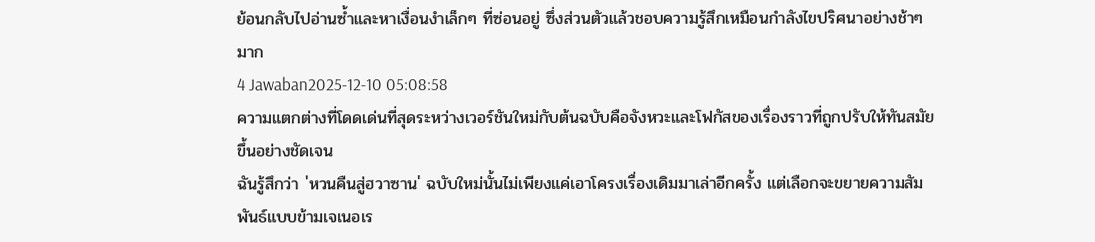ย้อนกลับไปอ่านซ้ำและหาเงื่อนงำเล็กๆ ที่ซ่อนอยู่ ซึ่งส่วนตัวแล้วชอบความรู้สึกเหมือนกำลังไขปริศนาอย่างช้าๆ มาก
4 Jawaban2025-12-10 05:08:58
ความแตกต่างที่โดดเด่นที่สุดระหว่างเวอร์ชันใหม่กับต้นฉบับคือจังหวะและโฟกัสของเรื่องราวที่ถูกปรับให้ทันสมัยขึ้นอย่างชัดเจน
ฉันรู้สึกว่า 'หวนคืนสู่ฮวาซาน' ฉบับใหม่นั้นไม่เพียงแค่เอาโครงเรื่องเดิมมาเล่าอีกครั้ง แต่เลือกจะขยายความสัมพันธ์แบบข้ามเจเนอเร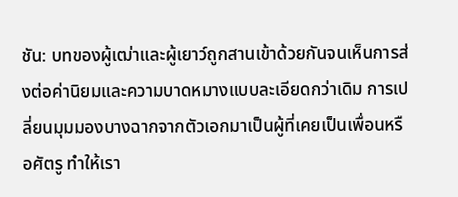ชัน: บทของผู้เฒ่าและผู้เยาว์ถูกสานเข้าด้วยกันจนเห็นการส่งต่อค่านิยมและความบาดหมางแบบละเอียดกว่าเดิม การเปลี่ยนมุมมองบางฉากจากตัวเอกมาเป็นผู้ที่เคยเป็นเพื่อนหรือศัตรู ทำให้เรา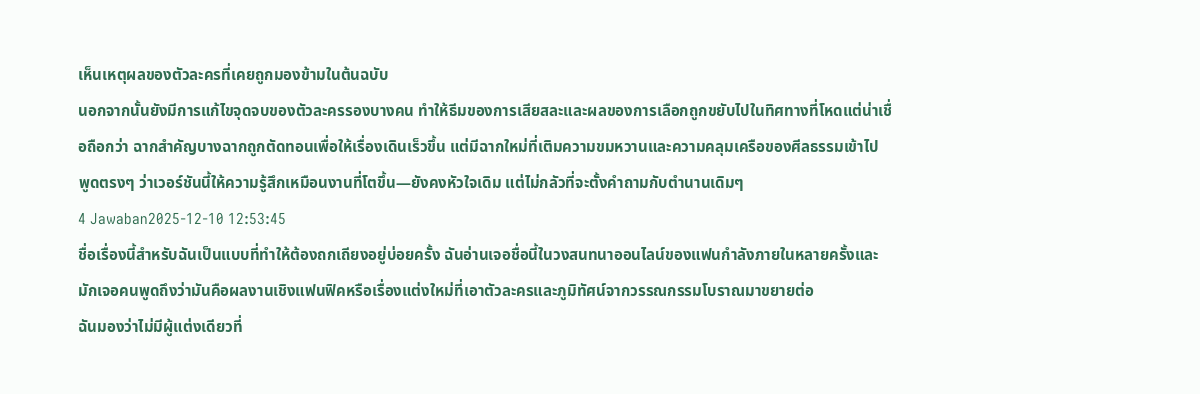เห็นเหตุผลของตัวละครที่เคยถูกมองข้ามในต้นฉบับ
นอกจากนั้นยังมีการแก้ไขจุดจบของตัวละครรองบางคน ทำให้ธีมของการเสียสละและผลของการเลือกถูกขยับไปในทิศทางที่โหดแต่น่าเชื่อถือกว่า ฉากสำคัญบางฉากถูกตัดทอนเพื่อให้เรื่องเดินเร็วขึ้น แต่มีฉากใหม่ที่เติมความขมหวานและความคลุมเครือของศีลธรรมเข้าไป พูดตรงๆ ว่าเวอร์ชันนี้ให้ความรู้สึกเหมือนงานที่โตขึ้น—ยังคงหัวใจเดิม แต่ไม่กลัวที่จะตั้งคำถามกับตำนานเดิมๆ
4 Jawaban2025-12-10 12:53:45
ชื่อเรื่องนี้สำหรับฉันเป็นแบบที่ทำให้ต้องถกเถียงอยู่บ่อยครั้ง ฉันอ่านเจอชื่อนี้ในวงสนทนาออนไลน์ของแฟนกำลังภายในหลายครั้งและมักเจอคนพูดถึงว่ามันคือผลงานเชิงแฟนฟิคหรือเรื่องแต่งใหม่ที่เอาตัวละครและภูมิทัศน์จากวรรณกรรมโบราณมาขยายต่อ
ฉันมองว่าไม่มีผู้แต่งเดียวที่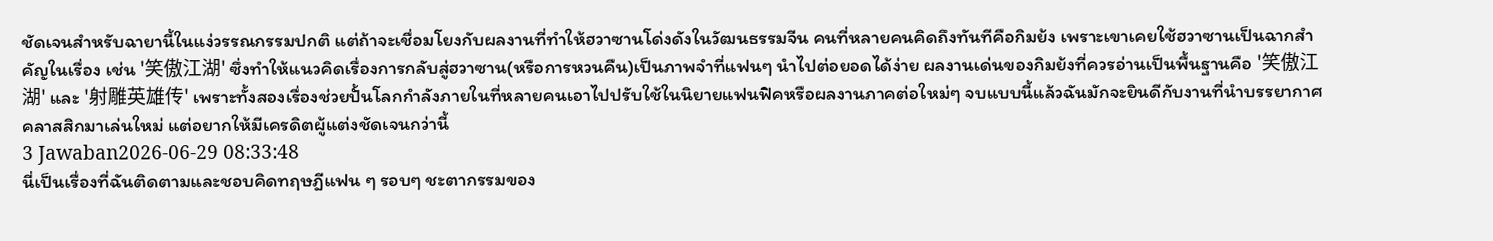ชัดเจนสำหรับฉายานี้ในแง่วรรณกรรมปกติ แต่ถ้าจะเชื่อมโยงกับผลงานที่ทำให้ฮวาซานโด่งดังในวัฒนธรรมจีน คนที่หลายคนคิดถึงทันทีคือกิมย้ง เพราะเขาเคยใช้ฮวาซานเป็นฉากสำคัญในเรื่อง เช่น '笑傲江湖' ซึ่งทำให้แนวคิดเรื่องการกลับสู่ฮวาซาน(หรือการหวนคืน)เป็นภาพจำที่แฟนๆ นำไปต่อยอดได้ง่าย ผลงานเด่นของกิมย้งที่ควรอ่านเป็นพื้นฐานคือ '笑傲江湖' และ '射雕英雄传' เพราะทั้งสองเรื่องช่วยปั้นโลกกำลังภายในที่หลายคนเอาไปปรับใช้ในนิยายแฟนฟิคหรือผลงานภาคต่อใหม่ๆ จบแบบนี้แล้วฉันมักจะยินดีกับงานที่นำบรรยากาศคลาสสิกมาเล่นใหม่ แต่อยากให้มีเครดิตผู้แต่งชัดเจนกว่านี้
3 Jawaban2026-06-29 08:33:48
นี่เป็นเรื่องที่ฉันติดตามและชอบคิดทฤษฎีแฟน ๆ รอบๆ ชะตากรรมของ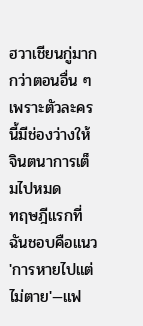ฮวาเชียนกู่มากกว่าตอนอื่น ๆ เพราะตัวละครนี้มีช่องว่างให้จินตนาการเต็มไปหมด
ทฤษฎีแรกที่ฉันชอบคือแนว 'การหายไปแต่ไม่ตาย'—แฟ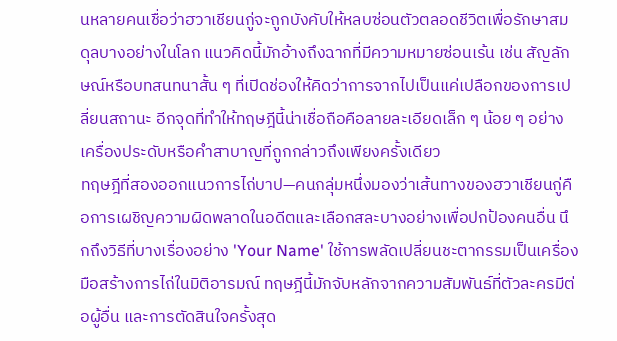นหลายคนเชื่อว่าฮวาเชียนกู่จะถูกบังคับให้หลบซ่อนตัวตลอดชีวิตเพื่อรักษาสมดุลบางอย่างในโลก แนวคิดนี้มักอ้างถึงฉากที่มีความหมายซ่อนเร้น เช่น สัญลักษณ์หรือบทสนทนาสั้น ๆ ที่เปิดช่องให้คิดว่าการจากไปเป็นแค่เปลือกของการเปลี่ยนสถานะ อีกจุดที่ทำให้ทฤษฎีนี้น่าเชื่อถือคือลายละเอียดเล็ก ๆ น้อย ๆ อย่างเครื่องประดับหรือคำสาบาญที่ถูกกล่าวถึงเพียงครั้งเดียว
ทฤษฎีที่สองออกแนวการไถ่บาป—คนกลุ่มหนึ่งมองว่าเส้นทางของฮวาเชียนกู่คือการเผชิญความผิดพลาดในอดีตและเลือกสละบางอย่างเพื่อปกป้องคนอื่น นึกถึงวิธีที่บางเรื่องอย่าง 'Your Name' ใช้การพลัดเปลี่ยนชะตากรรมเป็นเครื่องมือสร้างการไถ่ในมิติอารมณ์ ทฤษฎีนี้มักจับหลักจากความสัมพันธ์ที่ตัวละครมีต่อผู้อื่น และการตัดสินใจครั้งสุด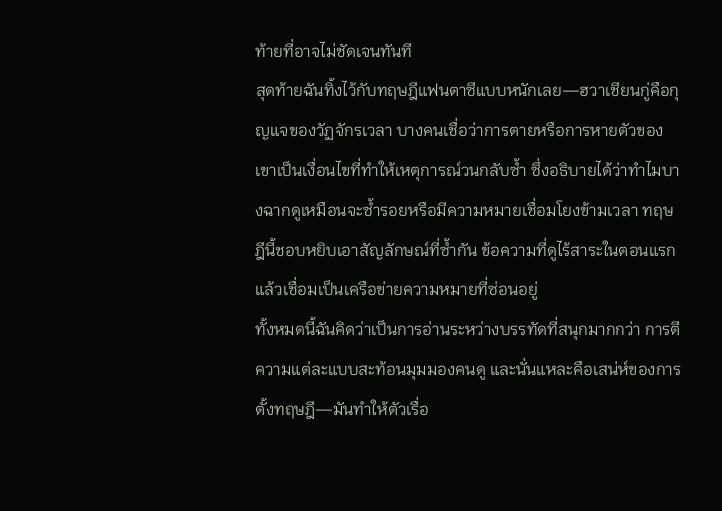ท้ายที่อาจไม่ชัดเจนทันที
สุดท้ายฉันทิ้งไว้กับทฤษฎีแฟนตาซีแบบหนักเลย—ฮวาเชียนกู่คือกุญแจของวัฏจักรเวลา บางคนเชื่อว่าการตายหรือการหายตัวของเขาเป็นเงื่อนไขที่ทำให้เหตุการณ์วนกลับซ้ำ ซึ่งอธิบายได้ว่าทำไมบางฉากดูเหมือนจะซ้ำรอยหรือมีความหมายเชื่อมโยงข้ามเวลา ทฤษฎีนี้ชอบหยิบเอาสัญลักษณ์ที่ซ้ำกัน ข้อความที่ดูไร้สาระในตอนแรก แล้วเชื่อมเป็นเครือข่ายความหมายที่ซ่อนอยู่
ทั้งหมดนี้ฉันคิดว่าเป็นการอ่านระหว่างบรรทัดที่สนุกมากกว่า การตีความแต่ละแบบสะท้อนมุมมองคนดู และนั่นแหละคือเสน่ห์ของการตั้งทฤษฎี—มันทำให้ตัวเรื่อ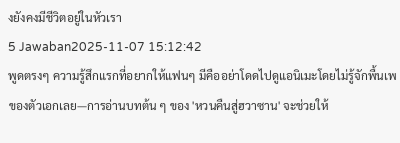งยังคงมีชีวิตอยู่ในหัวเรา
5 Jawaban2025-11-07 15:12:42
พูดตรงๆ ความรู้สึกแรกที่อยากให้แฟนๆ มีคืออย่าโดดไปดูแอนิเมะโดยไม่รู้จักพื้นเพของตัวเอกเลย—การอ่านบทต้น ๆ ของ 'หวนคืนสู่ฮวาซาน' จะช่วยให้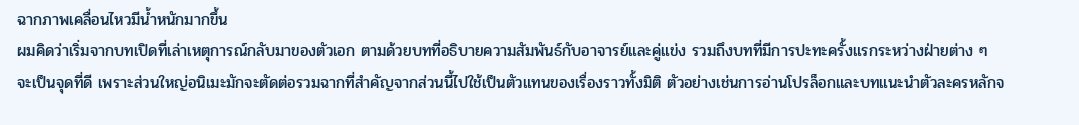ฉากภาพเคลื่อนไหวมีน้ำหนักมากขึ้น
ผมคิดว่าเริ่มจากบทเปิดที่เล่าเหตุการณ์กลับมาของตัวเอก ตามด้วยบทที่อธิบายความสัมพันธ์กับอาจารย์และคู่แข่ง รวมถึงบทที่มีการปะทะครั้งแรกระหว่างฝ่ายต่าง ๆ จะเป็นจุดที่ดี เพราะส่วนใหญ่อนิเมะมักจะตัดต่อรวมฉากที่สำคัญจากส่วนนี้ไปใช้เป็นตัวแทนของเรื่องราวทั้งมิติ ตัวอย่างเช่นการอ่านโปรล็อกและบทแนะนำตัวละครหลักจ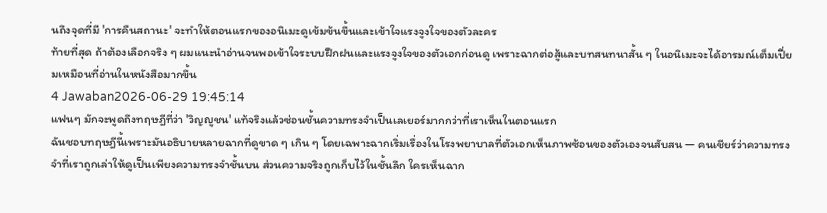นถึงจุดที่มี 'การคืนสถานะ' จะทำให้ตอนแรกของอนิเมะดูเข้มข้นขึ้นและเข้าใจแรงจูงใจของตัวละคร
ท้ายที่สุด ถ้าต้องเลือกจริง ๆ ผมแนะนำอ่านจนพอเข้าใจระบบฝึกฝนและแรงจูงใจของตัวเอกก่อนดู เพราะฉากต่อสู้และบทสนทนาสั้น ๆ ในอนิเมะจะได้อารมณ์เต็มเปี่ยมเหมือนที่อ่านในหนังสือมากขึ้น
4 Jawaban2026-06-29 19:45:14
แฟนๆ มักจะพูดถึงทฤษฎีที่ว่า 'วิญญูชน' แท้จริงแล้วซ่อนชั้นความทรงจำเป็นเลเยอร์มากกว่าที่เราเห็นในตอนแรก
ฉันชอบทฤษฎีนี้เพราะมันอธิบายหลายฉากที่ดูขาด ๆ เกิน ๆ โดยเฉพาะฉากเริ่มเรื่องในโรงพยาบาลที่ตัวเอกเห็นภาพซ้อนของตัวเองจนสับสน — คนเชียร์ว่าความทรงจำที่เราถูกเล่าให้ดูเป็นเพียงความทรงจำชั้นบน ส่วนความจริงถูกเก็บไว้ในชั้นลึก ใครเห็นฉาก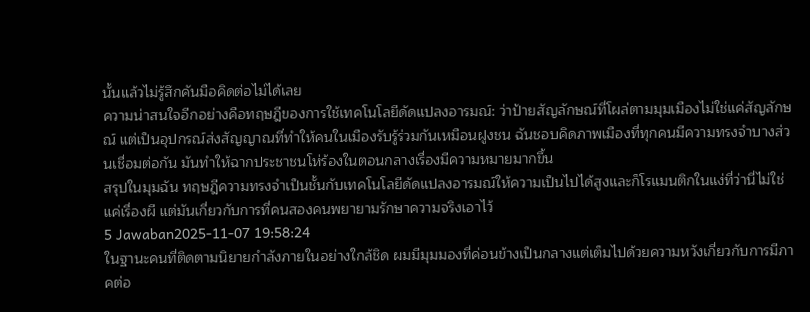นั้นแล้วไม่รู้สึกคันมือคิดต่อไม่ได้เลย
ความน่าสนใจอีกอย่างคือทฤษฎีของการใช้เทคโนโลยีดัดแปลงอารมณ์: ว่าป้ายสัญลักษณ์ที่โผล่ตามมุมเมืองไม่ใช่แค่สัญลักษณ์ แต่เป็นอุปกรณ์ส่งสัญญาณที่ทำให้คนในเมืองรับรู้ร่วมกันเหมือนฝูงชน ฉันชอบคิดภาพเมืองที่ทุกคนมีความทรงจำบางส่วนเชื่อมต่อกัน มันทำให้ฉากประชาชนโห่ร้องในตอนกลางเรื่องมีความหมายมากขึ้น
สรุปในมุมฉัน ทฤษฎีความทรงจำเป็นชั้นกับเทคโนโลยีดัดแปลงอารมณ์ให้ความเป็นไปได้สูงและก็โรแมนติกในแง่ที่ว่านี่ไม่ใช่แค่เรื่องผี แต่มันเกี่ยวกับการที่คนสองคนพยายามรักษาความจริงเอาไว้
5 Jawaban2025-11-07 19:58:24
ในฐานะคนที่ติดตามนิยายกำลังภายในอย่างใกล้ชิด ผมมีมุมมองที่ค่อนข้างเป็นกลางแต่เต็มไปด้วยความหวังเกี่ยวกับการมีภาคต่อ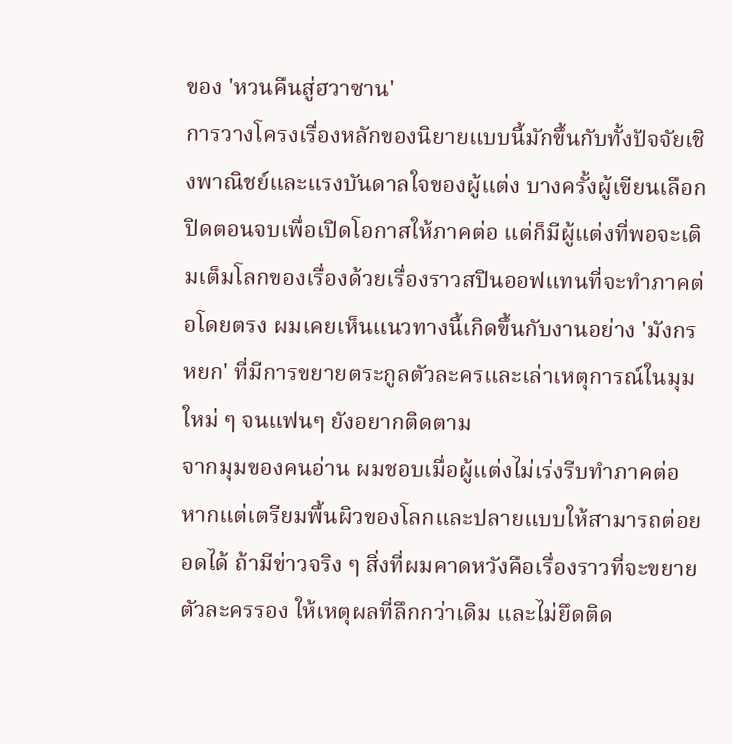ของ 'หวนคืนสู่ฮวาซาน'
การวางโครงเรื่องหลักของนิยายแบบนี้มักขึ้นกับทั้งปัจจัยเชิงพาณิชย์และแรงบันดาลใจของผู้แต่ง บางครั้งผู้เขียนเลือกปิดตอนจบเพื่อเปิดโอกาสให้ภาคต่อ แต่ก็มีผู้แต่งที่พอจะเติมเต็มโลกของเรื่องด้วยเรื่องราวสปินออฟแทนที่จะทำภาคต่อโดยตรง ผมเคยเห็นแนวทางนี้เกิดขึ้นกับงานอย่าง 'มังกรหยก' ที่มีการขยายตระกูลตัวละครและเล่าเหตุการณ์ในมุมใหม่ ๆ จนแฟนๆ ยังอยากติดตาม
จากมุมของคนอ่าน ผมชอบเมื่อผู้แต่งไม่เร่งรีบทำภาคต่อ หากแต่เตรียมพื้นผิวของโลกและปลายแบบให้สามารถต่อยอดได้ ถ้ามีข่าวจริง ๆ สิ่งที่ผมคาดหวังคือเรื่องราวที่จะขยายตัวละครรอง ให้เหตุผลที่ลึกกว่าเดิม และไม่ยึดติด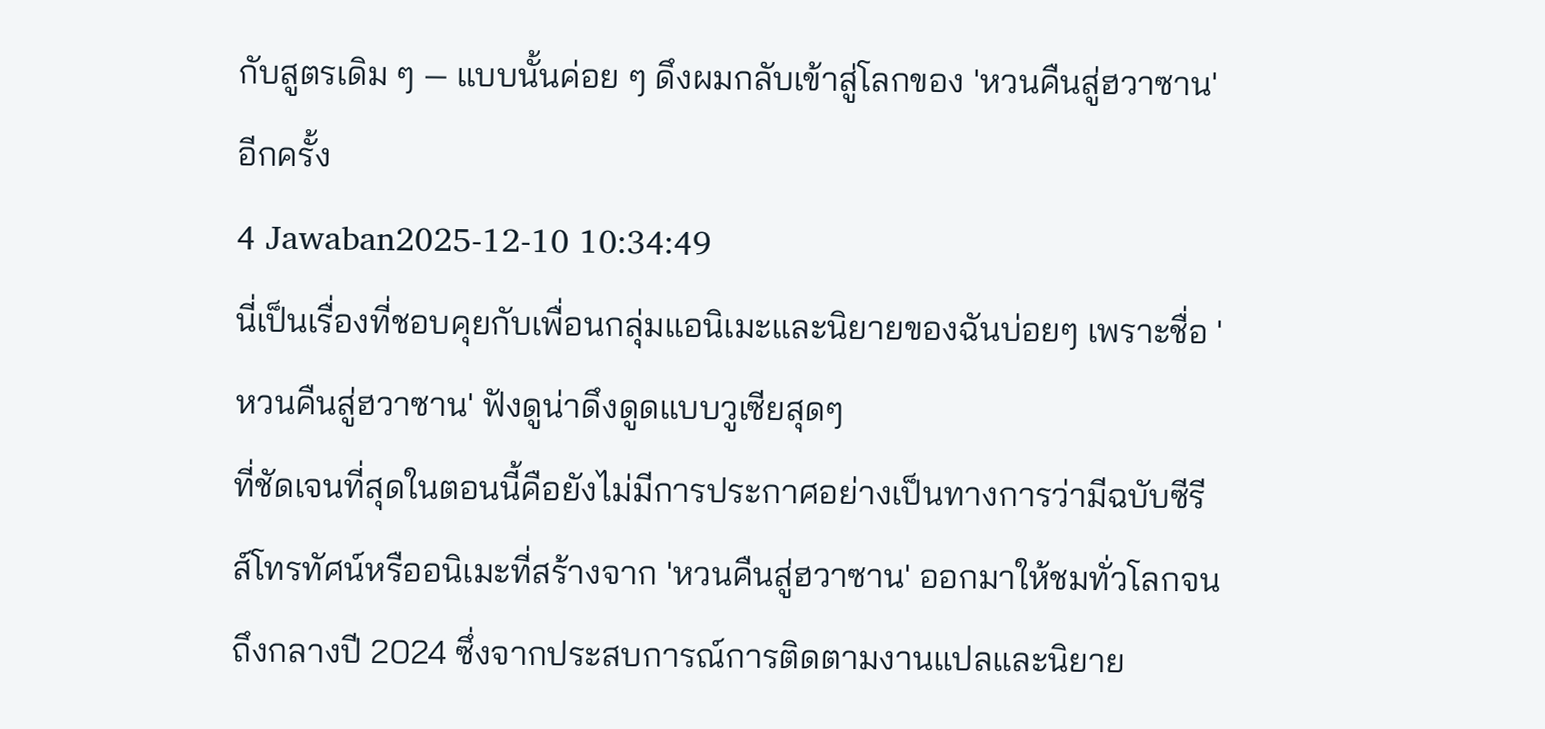กับสูตรเดิม ๆ — แบบนั้นค่อย ๆ ดึงผมกลับเข้าสู่โลกของ 'หวนคืนสู่ฮวาซาน' อีกครั้ง
4 Jawaban2025-12-10 10:34:49
นี่เป็นเรื่องที่ชอบคุยกับเพื่อนกลุ่มแอนิเมะและนิยายของฉันบ่อยๆ เพราะชื่อ 'หวนคืนสู่ฮวาซาน' ฟังดูน่าดึงดูดแบบวูเซียสุดๆ
ที่ชัดเจนที่สุดในตอนนี้คือยังไม่มีการประกาศอย่างเป็นทางการว่ามีฉบับซีรีส์โทรทัศน์หรืออนิเมะที่สร้างจาก 'หวนคืนสู่ฮวาซาน' ออกมาให้ชมทั่วโลกจนถึงกลางปี 2024 ซึ่งจากประสบการณ์การติดตามงานแปลและนิยาย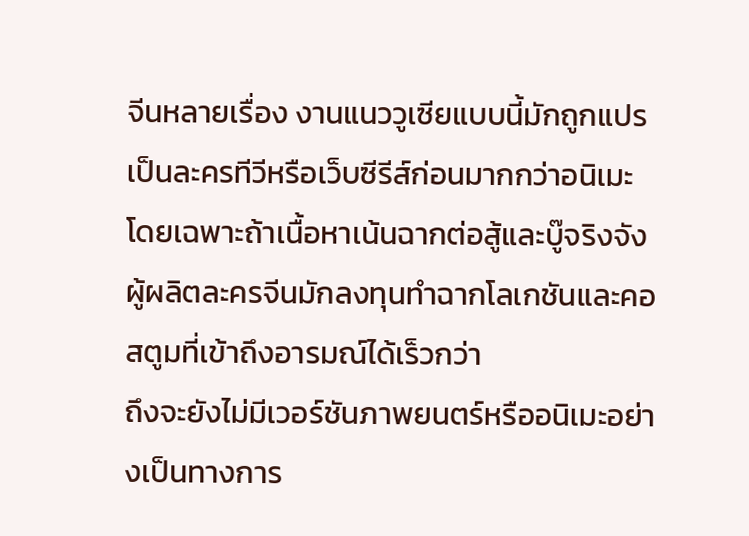จีนหลายเรื่อง งานแนววูเซียแบบนี้มักถูกแปรเป็นละครทีวีหรือเว็บซีรีส์ก่อนมากกว่าอนิเมะ โดยเฉพาะถ้าเนื้อหาเน้นฉากต่อสู้และบู๊จริงจัง ผู้ผลิตละครจีนมักลงทุนทำฉากโลเกชันและคอสตูมที่เข้าถึงอารมณ์ได้เร็วกว่า
ถึงจะยังไม่มีเวอร์ชันภาพยนตร์หรืออนิเมะอย่างเป็นทางการ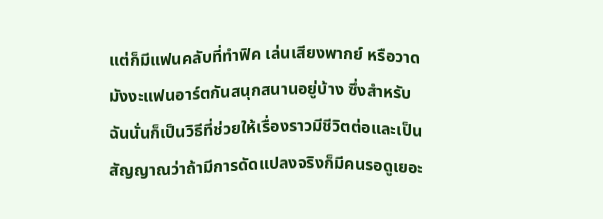แต่ก็มีแฟนคลับที่ทำฟิค เล่นเสียงพากย์ หรือวาดมังงะแฟนอาร์ตกันสนุกสนานอยู่บ้าง ซึ่งสำหรับฉันนั่นก็เป็นวิธีที่ช่วยให้เรื่องราวมีชีวิตต่อและเป็นสัญญาณว่าถ้ามีการดัดแปลงจริงก็มีคนรอดูเยอะ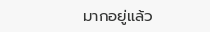มากอยู่แล้ว